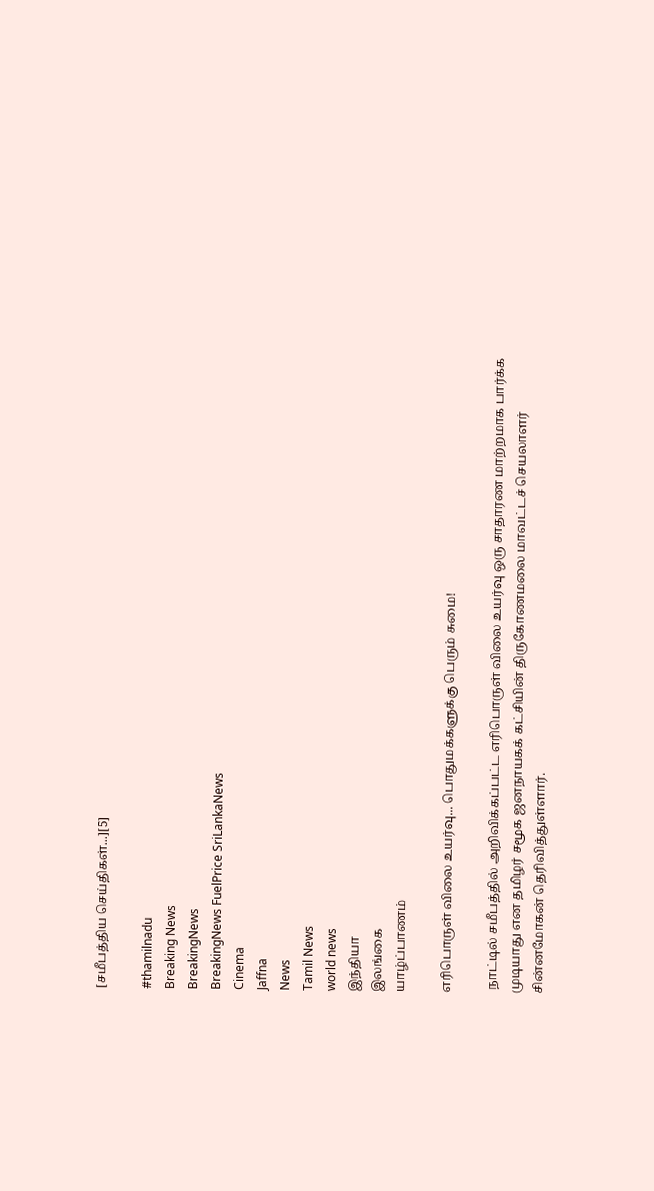[சமீபத்திய செய்திகள்...][5]

#thamilnadu
Breaking News
BreakingNews
BreakingNews FuelPrice SriLankaNews
Cinema
Jaffna
News
Tamil News
world news
இந்தியா
இலங்கை
யாழ்ப்பாணம்

எரிபொருள் விலை உயர்வு... பொதுமக்களுக்கு பெரும் சுமை!

 நாட்டில் சமீபத்தில் அறிவிக்கப்பட்ட எரிபொருள் விலை உயர்வு ஒரு சாதாரண மாற்றமாக பார்க்க முடியாது என தமிழர் சமூக ஜனநாயகக் கட்சியின் திருகோணமலை மாவட்டச் செயலாளர் சின்னமோகன் தெரிவித்துள்ளார்.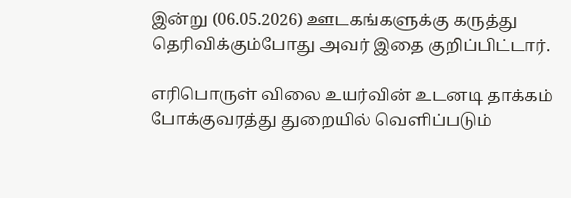இன்று (06.05.2026) ஊடகங்களுக்கு கருத்து தெரிவிக்கும்போது அவர் இதை குறிப்பிட்டார்.

எரிபொருள் விலை உயர்வின் உடனடி தாக்கம் போக்குவரத்து துறையில் வெளிப்படும்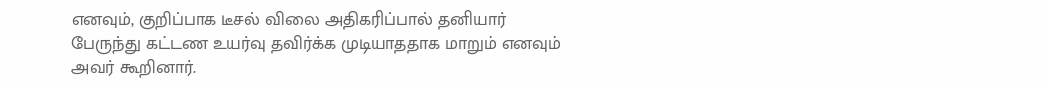எனவும், குறிப்பாக டீசல் விலை அதிகரிப்பால் தனியார் பேருந்து கட்டண உயர்வு தவிர்க்க முடியாததாக மாறும் எனவும் அவர் கூறினார்.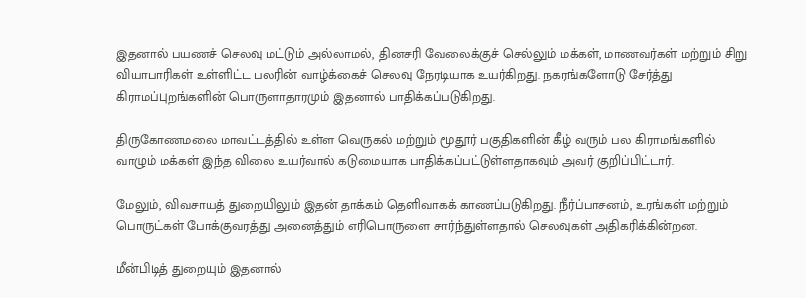இதனால் பயணச் செலவு மட்டும் அல்லாமல், தினசரி வேலைக்குச் செல்லும் மக்கள், மாணவர்கள் மற்றும் சிறு வியாபாரிகள் உள்ளிட்ட பலரின் வாழ்க்கைச் செலவு நேரடியாக உயர்கிறது. நகரங்களோடு சேர்த்து கிராமப்புறங்களின் பொருளாதாரமும் இதனால் பாதிக்கப்படுகிறது.

திருகோணமலை மாவட்டத்தில் உள்ள வெருகல் மற்றும் மூதூர் பகுதிகளின் கீழ் வரும் பல கிராமங்களில் வாழும் மக்கள் இந்த விலை உயர்வால் கடுமையாக பாதிக்கப்பட்டுள்ளதாகவும் அவர் குறிப்பிட்டார்.

மேலும், விவசாயத் துறையிலும் இதன் தாக்கம் தெளிவாகக் காணப்படுகிறது. நீர்ப்பாசனம், உரங்கள் மற்றும் பொருட்கள் போக்குவரத்து அனைத்தும் எரிபொருளை சார்ந்துள்ளதால் செலவுகள் அதிகரிக்கின்றன.

மீன்பிடித் துறையும் இதனால்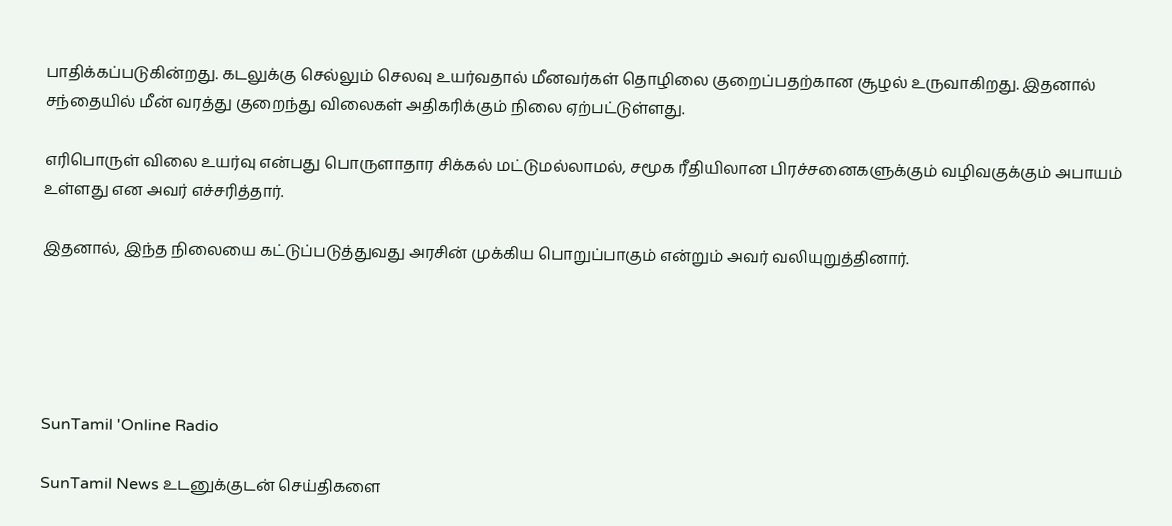பாதிக்கப்படுகின்றது. கடலுக்கு செல்லும் செலவு உயர்வதால் மீனவர்கள் தொழிலை குறைப்பதற்கான சூழல் உருவாகிறது. இதனால் சந்தையில் மீன் வரத்து குறைந்து விலைகள் அதிகரிக்கும் நிலை ஏற்பட்டுள்ளது.

எரிபொருள் விலை உயர்வு என்பது பொருளாதார சிக்கல் மட்டுமல்லாமல், சமூக ரீதியிலான பிரச்சனைகளுக்கும் வழிவகுக்கும் அபாயம் உள்ளது என அவர் எச்சரித்தார்.

இதனால், இந்த நிலையை கட்டுப்படுத்துவது அரசின் முக்கிய பொறுப்பாகும் என்றும் அவர் வலியுறுத்தினார்.





SunTamil 'Online Radio

SunTamil News உடனுக்குடன் செய்திகளை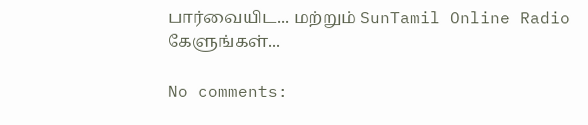பார்வையிட... மற்றும் SunTamil Online Radio கேளுங்கள்...

No comments: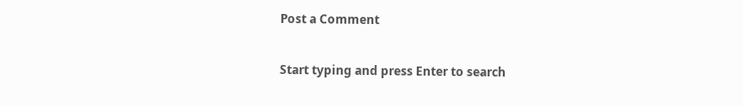Post a Comment

Start typing and press Enter to search